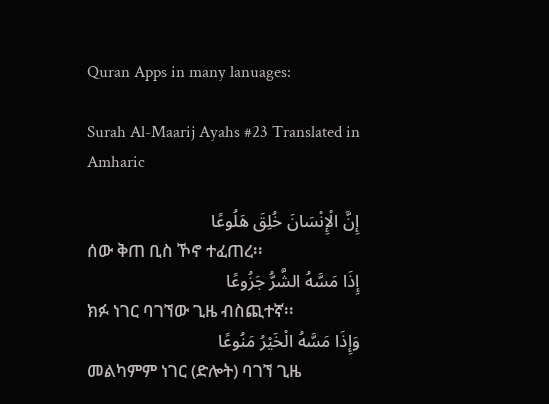Quran Apps in many lanuages:

Surah Al-Maarij Ayahs #23 Translated in Amharic

إِنَّ الْإِنْسَانَ خُلِقَ هَلُوعًا
ሰው ቅጠ ቢስ ኾኖ ተፈጠረ፡፡
إِذَا مَسَّهُ الشَّرُّ جَزُوعًا
ክፉ ነገር ባገኘው ጊዜ ብስጪተኛ፡፡
وَإِذَا مَسَّهُ الْخَيْرُ مَنُوعًا
መልካምም ነገር (ድሎት) ባገኘ ጊዜ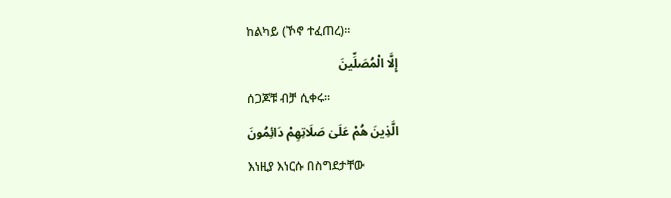ከልካይ (ኾኖ ተፈጠረ)፡፡
إِلَّا الْمُصَلِّينَ
ሰጋጆቹ ብቻ ሲቀሩ፡፡
الَّذِينَ هُمْ عَلَىٰ صَلَاتِهِمْ دَائِمُونَ
እነዚያ እነርሱ በስግደታቸው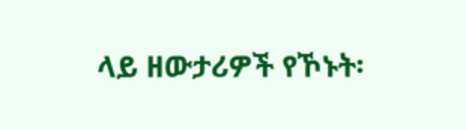ላይ ዘውታሪዎች የኾኑት፡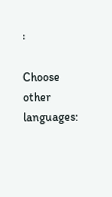፡

Choose other languages: